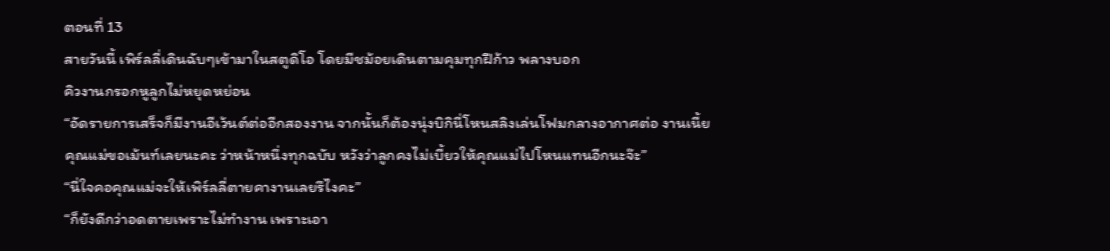ตอนที่ 13
สายวันนี้ เพิร์ลลี่เดินฉับๆเข้ามาในสตูดิโอ โดยมีชม้อยเดินตามคุมทุกฝีก้าว พลางบอก
คิวงานกรอกหูลูกไม่หยุดหย่อน
“อัดรายการเสร็จก็มีงานอีเว้นต์ต่ออีกสองงาน จากนั้นก็ต้องนุ่งบิกินี่โหนสลิงเล่นโฟมกลางอากาศต่อ งานเนี้ยคุณแม่ขอเม้นท์เลยนะคะ ว่าหน้าหนึ่งทุกฉบับ หวังว่าลูกคงไม่เบี้ยวให้คุณแม่ไปโหนแทนอีกนะจ๊ะ”
“นี่ใจคอคุณแม่จะให้เพิร์ลลี่ตายคางานเลยรึไงคะ”
“ก็ยังดีกว่าอดตายเพราะไม่ทำงาน เพราะเอา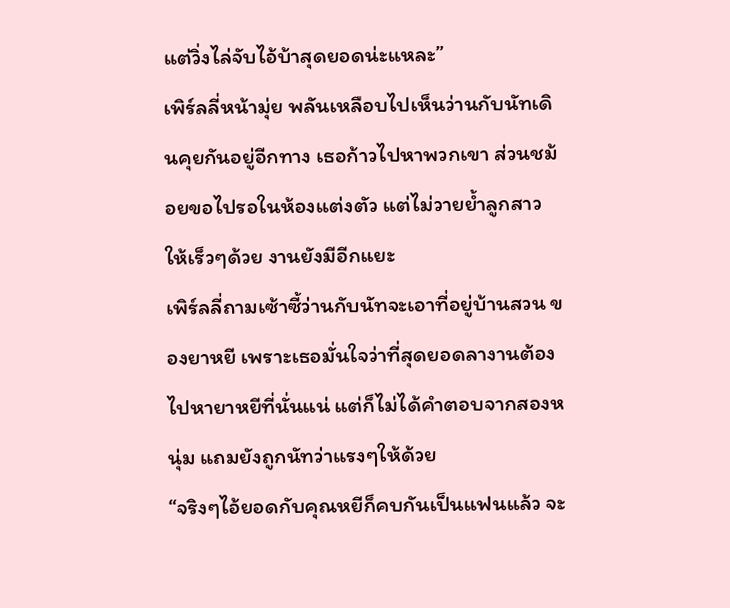แต่วิ่งไล่จับไอ้บ้าสุดยอดน่ะแหละ”
เพิร์ลลี่หน้ามุ่ย พลันเหลือบไปเห็นว่านกับนัทเดินคุยกันอยู่อีกทาง เธอก้าวไปหาพวกเขา ส่วนชม้อยขอไปรอในห้องแต่งตัว แต่ไม่วายย้ำลูกสาวให้เร็วๆด้วย งานยังมีอีกแยะ
เพิร์ลลี่ถามเซ้าซี้ว่านกับนัทจะเอาที่อยู่บ้านสวน ของยาหยี เพราะเธอมั่นใจว่าที่สุดยอดลางานต้องไปหายาหยีที่นั่นแน่ แต่ก็ไม่ได้คำตอบจากสองหนุ่ม แถมยังถูกนัทว่าแรงๆให้ด้วย
“จริงๆไอ้ยอดกับคุณหยีก็คบกันเป็นแฟนแล้ว จะ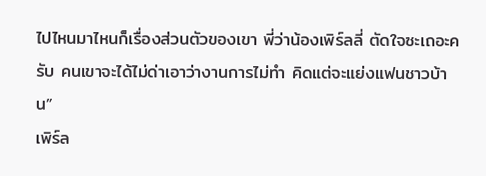ไปไหนมาไหนก็เรื่องส่วนตัวของเขา พี่ว่าน้องเพิร์ลลี่ ตัดใจซะเถอะครับ คนเขาจะได้ไม่ด่าเอาว่างานการไม่ทำ คิดแต่จะแย่งแฟนชาวบ้าน”
เพิร์ล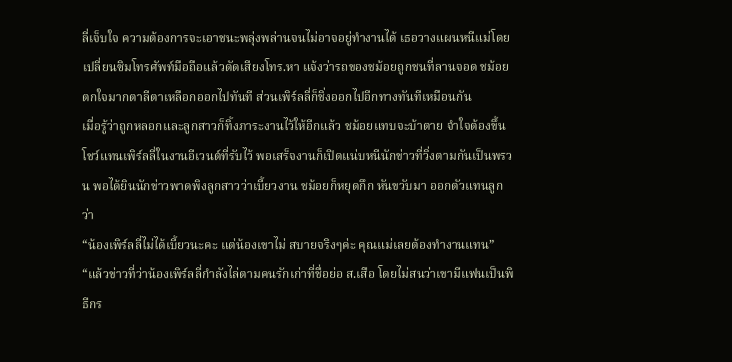ลี่เจ็บใจ ความต้องการจะเอาชนะพลุ่งพล่านจนไม่อาจอยู่ทำงานได้ เธอวางแผนหนีแม่โดยเปลี่ยนซิมโทรศัพท์มือถือแล้วดัดเสียงโทร.หา แจ้งว่ารถของชม้อยถูกชนที่ลานจอด ชม้อยตกใจมากตาลีตาเหลือกออกไปทันที ส่วนเพิร์ลลี่ก็ชิ่งออกไปอีกทางทันทีเหมือนกัน
เมื่อรู้ว่าถูกหลอกและลูกสาวก็ทิ้งภาระงานไว้ให้อีกแล้ว ชม้อยแทบจะบ้าตาย จำใจต้องขึ้นโชว์แทนเพิร์ลลี่ในงานอีเวนต์ที่รับไว้ พอเสร็จงานก็เปิดแน่บหนีนักข่าวที่วิ่งตามกันเป็นพรวน พอได้ยินนักข่าวพาดพิงลูกสาวว่าเบี้ยวงาน ชม้อยก็หยุดกึก หันขวับมา ออกตัวแทนลูกว่า
“น้องเพิร์ลลี่ไม่ได้เบี้ยวนะคะ แต่น้องเขาไม่ สบายจริงๆค่ะ คุณแม่เลยต้องทำงานแทน”
“แล้วข่าวที่ว่าน้องเพิร์ลลี่กำลังไล่ตามคนรักเก่าที่ชื่อย่อ ส.เสือ โดยไม่สนว่าเขามีแฟนเป็นพิธีกร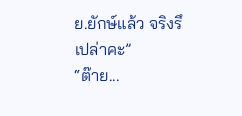ย.ยักษ์แล้ว จริงรึเปล่าคะ”
“ต๊าย...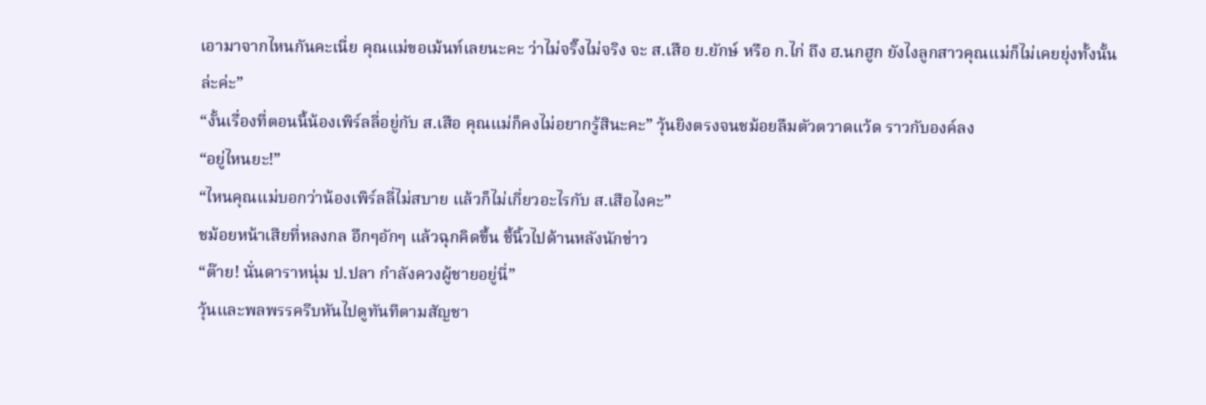เอามาจากไหนกันคะเนี่ย คุณแม่ขอเม้นท์เลยนะคะ ว่าไม่จริ๊งไม่จริง จะ ส.เสือ ย.ยักษ์ หรือ ก.ไก่ ถึง ฮ.นกฮูก ยังไงลูกสาวคุณแม่ก็ไม่เคยยุ่งทั้งนั้นล่ะค่ะ”
“งั้นเรื่องที่ตอนนี้น้องเพิร์ลลี่อยู่กับ ส.เสือ คุณแม่ก็คงไม่อยากรู้สินะคะ” วุ้นยิงตรงจนชม้อยลืมตัวตวาดแว้ด ราวกับองค์ลง
“อยู่ไหนยะ!”
“ไหนคุณแม่บอกว่าน้องเพิร์ลลี่ไม่สบาย แล้วก็ไม่เกี่ยวอะไรกับ ส.เสือไงคะ”
ชม้อยหน้าเสียที่หลงกล อึกๆอักๆ แล้วฉุกคิดขึ้น ชี้นิ้วไปด้านหลังนักข่าว
“ต๊าย! นั่นดาราหนุ่ม ป.ปลา กำลังควงผู้ชายอยู่นี่”
วุ้นและพลพรรครีบหันไปดูทันทีตามสัญชา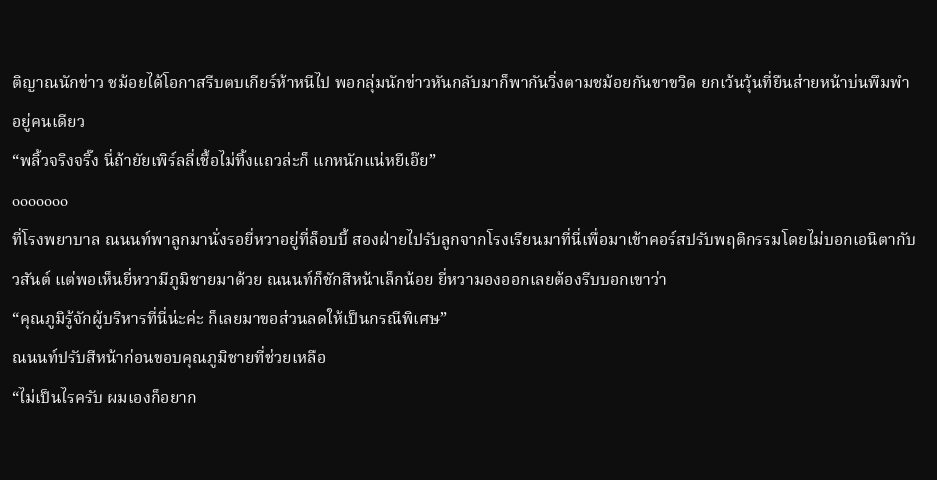ติญาณนักข่าว ชม้อยได้โอกาสรีบตบเกียร์ห้าหนีไป พอกลุ่มนักข่าวหันกลับมาก็พากันวิ่งตามชม้อยกันขาขวิด ยกเว้นวุ้นที่ยืนส่ายหน้าบ่นพึมพำอยู่คนเดียว
“พลิ้วจริงจริ๊ง นี่ถ้ายัยเพิร์ลลี่เชื้อไม่ทิ้งแถวล่ะก็ แกหนักแน่หยีเอ๊ย”
ooooooo
ที่โรงพยาบาล ณนนท์พาลูกมานั่งรอยี่หวาอยู่ที่ล็อบบี้ สองฝ่ายไปรับลูกจากโรงเรียนมาที่นี่เพื่อมาเข้าคอร์สปรับพฤติกรรมโดยไม่บอกเอนิตากับวสันต์ แต่พอเห็นยี่หวามีภูมิชายมาด้วย ณนนท์ก็ชักสีหน้าเล็กน้อย ยี่หวามองออกเลยต้องรีบบอกเขาว่า
“คุณภูมิรู้จักผู้บริหารที่นี่น่ะค่ะ ก็เลยมาขอส่วนลดให้เป็นกรณีพิเศษ”
ณนนท์ปรับสีหน้าก่อนขอบคุณภูมิชายที่ช่วยเหลือ
“ไม่เป็นไรครับ ผมเองก็อยาก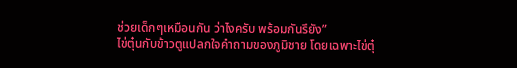ช่วยเด็กๆเหมือนกัน ว่าไงครับ พร้อมกันรึยัง”
ไข่ตุ๋นกับข้าวตูแปลกใจคำถามของภูมิชาย โดยเฉพาะไข่ตุ๋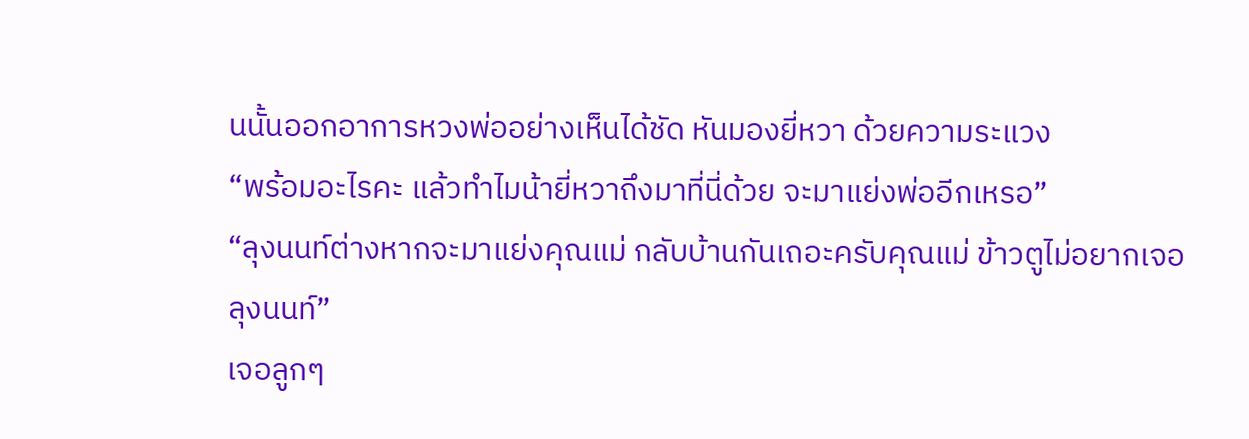นนั้นออกอาการหวงพ่ออย่างเห็นได้ชัด หันมองยี่หวา ด้วยความระแวง
“พร้อมอะไรคะ แล้วทำไมน้ายี่หวาถึงมาที่นี่ด้วย จะมาแย่งพ่ออีกเหรอ”
“ลุงนนท์ต่างหากจะมาแย่งคุณแม่ กลับบ้านกันเถอะครับคุณแม่ ข้าวตูไม่อยากเจอลุงนนท์”
เจอลูกๆ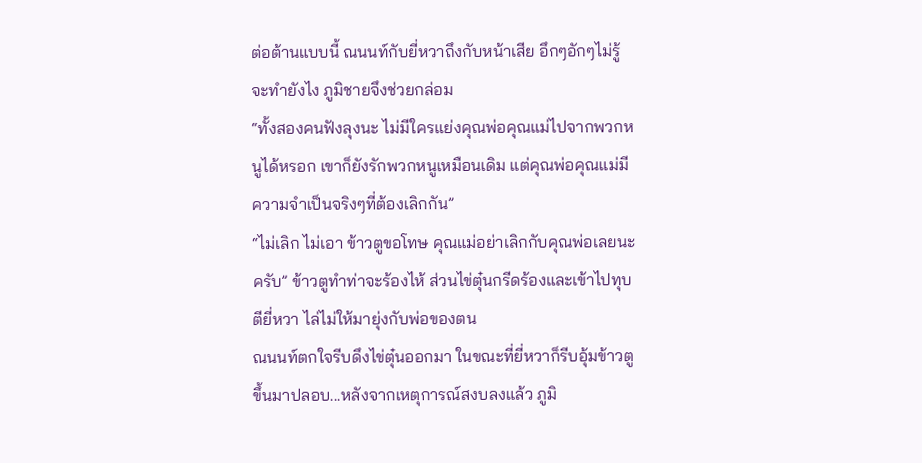ต่อต้านแบบนี้ ณนนท์กับยี่หวาถึงกับหน้าเสีย อึกๆอักๆไม่รู้จะทำยังไง ภูมิชายจึงช่วยกล่อม
“ทั้งสองคนฟังลุงนะ ไม่มีใครแย่งคุณพ่อคุณแม่ไปจากพวกหนูได้หรอก เขาก็ยังรักพวกหนูเหมือนเดิม แต่คุณพ่อคุณแม่มีความจำเป็นจริงๆที่ต้องเลิกกัน”
“ไม่เลิก ไม่เอา ข้าวตูขอโทษ คุณแม่อย่าเลิกกับคุณพ่อเลยนะครับ” ข้าวตูทำท่าจะร้องไห้ ส่วนไข่ตุ๋นกรีดร้องและเข้าไปทุบตียี่หวา ไล่ไม่ให้มายุ่งกับพ่อของตน
ณนนท์ตกใจรีบดึงไข่ตุ๋นออกมา ในขณะที่ยี่หวาก็รีบอุ้มข้าวตูขึ้นมาปลอบ...หลังจากเหตุการณ์สงบลงแล้ว ภูมิ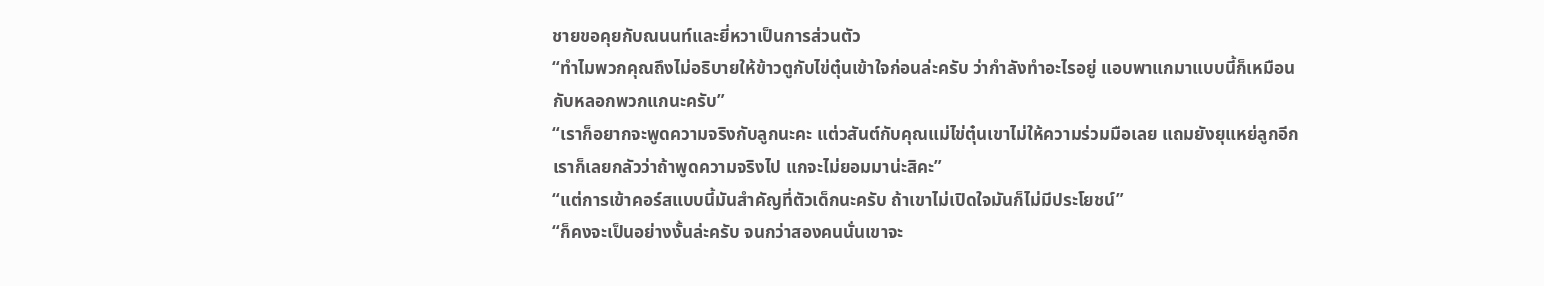ชายขอคุยกับณนนท์และยี่หวาเป็นการส่วนตัว
“ทำไมพวกคุณถึงไม่อธิบายให้ข้าวตูกับไข่ตุ๋นเข้าใจก่อนล่ะครับ ว่ากำลังทำอะไรอยู่ แอบพาแกมาแบบนี้ก็เหมือนกับหลอกพวกแกนะครับ”
“เราก็อยากจะพูดความจริงกับลูกนะคะ แต่วสันต์กับคุณแม่ไข่ตุ๋นเขาไม่ให้ความร่วมมือเลย แถมยังยุแหย่ลูกอีก เราก็เลยกลัวว่าถ้าพูดความจริงไป แกจะไม่ยอมมาน่ะสิคะ”
“แต่การเข้าคอร์สแบบนี้มันสำคัญที่ตัวเด็กนะครับ ถ้าเขาไม่เปิดใจมันก็ไม่มีประโยชน์”
“ก็คงจะเป็นอย่างงั้นล่ะครับ จนกว่าสองคนนั่นเขาจะ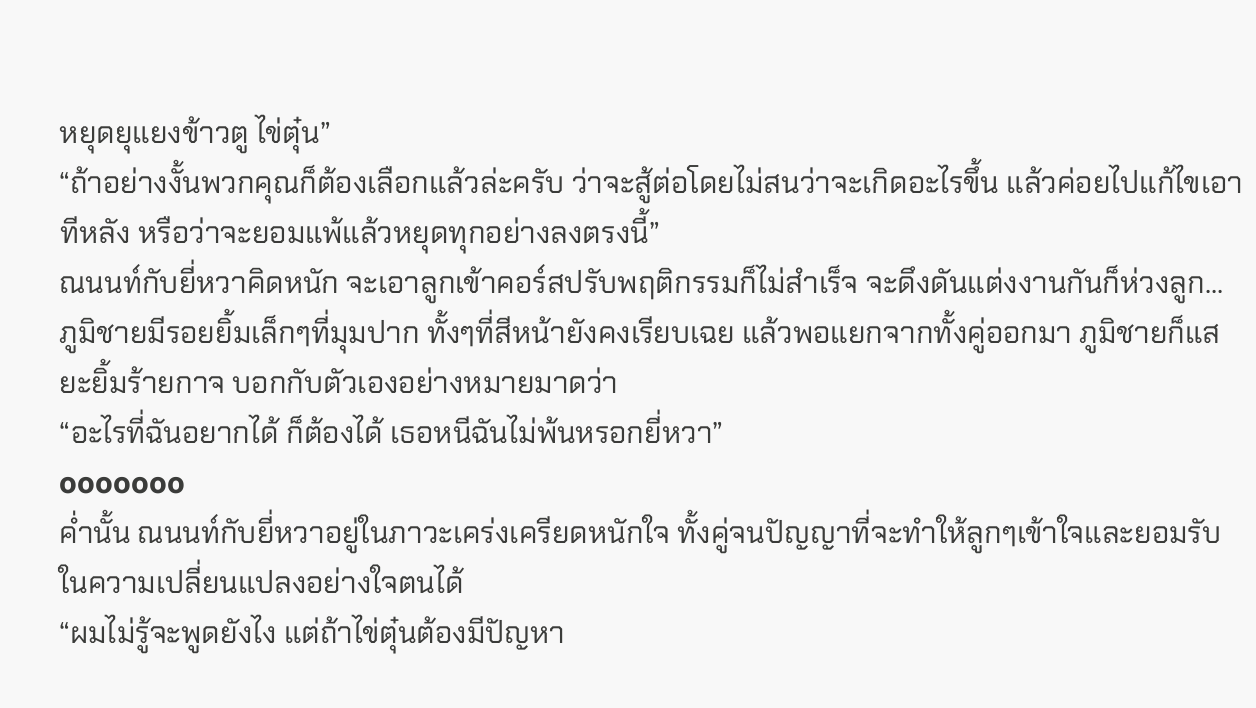หยุดยุแยงข้าวตู ไข่ตุ๋น”
“ถ้าอย่างงั้นพวกคุณก็ต้องเลือกแล้วล่ะครับ ว่าจะสู้ต่อโดยไม่สนว่าจะเกิดอะไรขึ้น แล้วค่อยไปแก้ไขเอาทีหลัง หรือว่าจะยอมแพ้แล้วหยุดทุกอย่างลงตรงนี้”
ณนนท์กับยี่หวาคิดหนัก จะเอาลูกเข้าคอร์สปรับพฤติกรรมก็ไม่สำเร็จ จะดึงดันแต่งงานกันก็ห่วงลูก...
ภูมิชายมีรอยยิ้มเล็กๆที่มุมปาก ทั้งๆที่สีหน้ายังคงเรียบเฉย แล้วพอแยกจากทั้งคู่ออกมา ภูมิชายก็แสยะยิ้มร้ายกาจ บอกกับตัวเองอย่างหมายมาดว่า
“อะไรที่ฉันอยากได้ ก็ต้องได้ เธอหนีฉันไม่พ้นหรอกยี่หวา”
ooooooo
ค่ำนั้น ณนนท์กับยี่หวาอยู่ในภาวะเคร่งเครียดหนักใจ ทั้งคู่จนปัญญาที่จะทำให้ลูกๆเข้าใจและยอมรับในความเปลี่ยนแปลงอย่างใจตนได้
“ผมไม่รู้จะพูดยังไง แต่ถ้าไข่ตุ๋นต้องมีปัญหา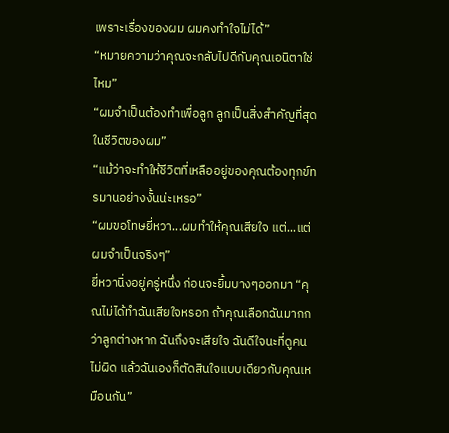เพราะเรื่องของผม ผมคงทำใจไม่ได้”
“หมายความว่าคุณจะกลับไปดีกับคุณเอนิตาใช่ไหม”
“ผมจำเป็นต้องทำเพื่อลูก ลูกเป็นสิ่งสำคัญที่สุดในชีวิตของผม”
“แม้ว่าจะทำให้ชีวิตที่เหลืออยู่ของคุณต้องทุกข์ทรมานอย่างงั้นน่ะเหรอ”
“ผมขอโทษยี่หวา...ผมทำให้คุณเสียใจ แต่...แต่ผมจำเป็นจริงๆ”
ยี่หวานิ่งอยู่ครู่หนึ่ง ก่อนจะยิ้มบางๆออกมา “คุณไม่ได้ทำฉันเสียใจหรอก ถ้าคุณเลือกฉันมากกว่าลูกต่างหาก ฉันถึงจะเสียใจ ฉันดีใจนะที่ดูคนไม่ผิด แล้วฉันเองก็ตัดสินใจแบบเดียวกับคุณเหมือนกัน”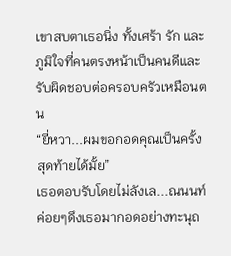เขาสบตาเธอนิ่ง ทั้งเศร้า รัก และภูมิใจที่คนตรงหน้าเป็นคนดีและรับผิดชอบต่อครอบครัวเหมือนตน
“ยี่หวา...ผมขอกอดคุณเป็นครั้งสุดท้ายได้มั้ย”
เธอตอบรับโดยไม่ลังเล...ณนนท์ค่อยๆดึงเธอมากอดอย่างทะนุถ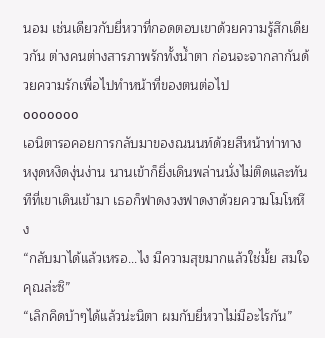นอม เช่นเดียวกับยี่หวาที่กอดตอบเขาด้วยความรู้สึกเดียวกัน ต่างคนต่างสารภาพรักทั้งน้ำตา ก่อนจะจากลากันด้วยความรักเพื่อไปทำหน้าที่ของตนต่อไป
ooooooo
เอนิตารอคอยการกลับมาของณนนท์ด้วยสีหน้าท่าทางหงุดหงิดงุ่นง่าน นานเข้าก็ยิ่งเดินพล่านนั่งไม่ติดและทันทีที่เขาเดินเข้ามา เธอก็ฟาดงวงฟาดงาด้วยความโมโหหึง
“กลับมาได้แล้วเหรอ...ไง มีความสุขมากแล้วใช่มั้ย สมใจคุณล่ะซิ”
“เลิกคิดบ้าๆได้แล้วน่ะนิตา ผมกับยี่หวาไม่มีอะไรกัน”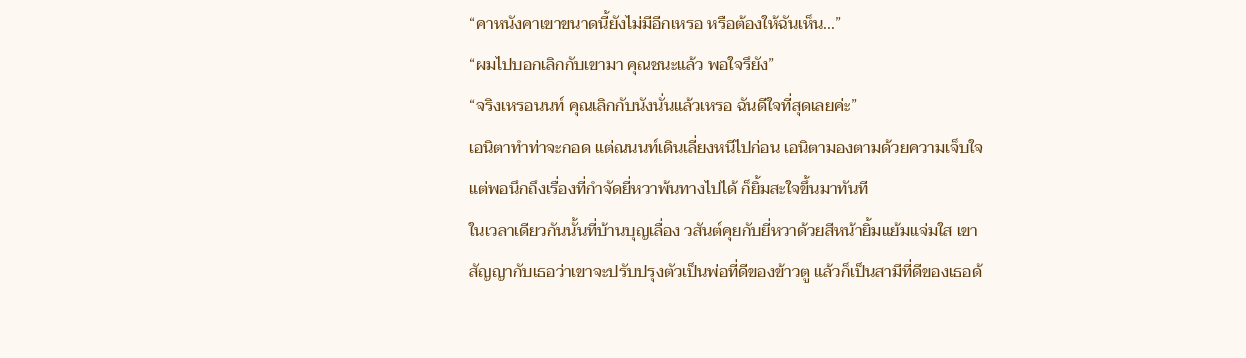“คาหนังคาเขาขนาดนี้ยังไม่มีอีกเหรอ หรือต้องให้ฉันเห็น...”
“ผมไปบอกเลิกกับเขามา คุณชนะแล้ว พอใจรึยัง”
“จริงเหรอนนท์ คุณเลิกกับนังนั่นแล้วเหรอ ฉันดีใจที่สุดเลยค่ะ”
เอนิตาทำท่าจะกอด แต่ณนนท์เดินเลี่ยงหนีไปก่อน เอนิตามองตามด้วยความเจ็บใจ แต่พอนึกถึงเรื่องที่กำจัดยี่หวาพ้นทางไปได้ ก็ยิ้มสะใจขึ้นมาทันที
ในเวลาเดียวกันนั้นที่บ้านบุญเลื่อง วสันต์คุยกับยี่หวาด้วยสีหน้ายิ้มแย้มแจ่มใส เขาสัญญากับเธอว่าเขาจะปรับปรุงตัวเป็นพ่อที่ดีของข้าวตู แล้วก็เป็นสามีที่ดีของเธอด้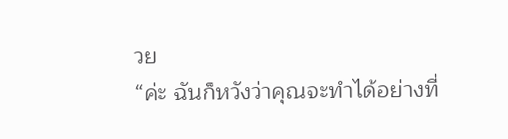วย
“ค่ะ ฉันก็หวังว่าคุณจะทำได้อย่างที่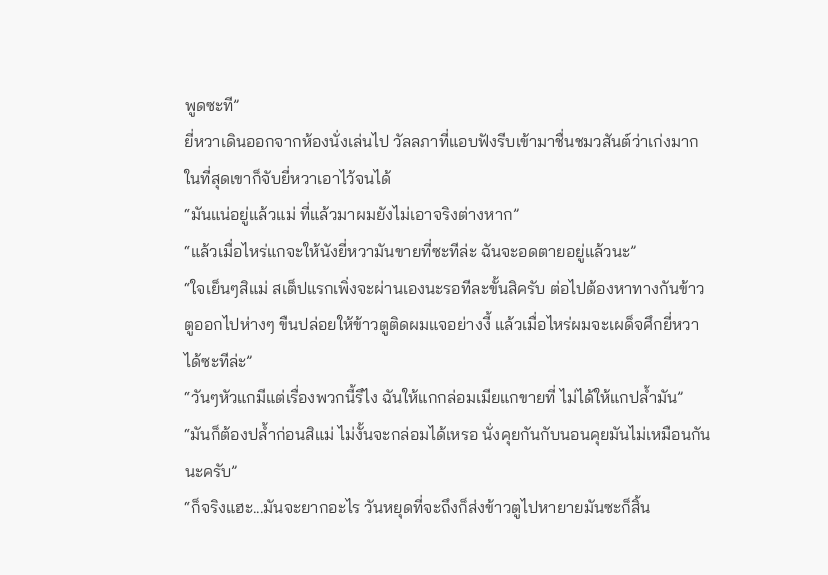พูดซะที”
ยี่หวาเดินออกจากห้องนั่งเล่นไป วัลลภาที่แอบฟังรีบเข้ามาชื่นชมวสันต์ว่าเก่งมาก ในที่สุดเขาก็จับยี่หวาเอาไว้จนได้
“มันแน่อยู่แล้วแม่ ที่แล้วมาผมยังไม่เอาจริงต่างหาก”
“แล้วเมื่อไหร่แกจะให้นังยี่หวามันขายที่ซะทีล่ะ ฉันจะอดตายอยู่แล้วนะ”
“ใจเย็นๆสิแม่ สเต็ปแรกเพิ่งจะผ่านเองนะรอทีละขั้นสิครับ ต่อไปต้องหาทางกันข้าวตูออกไปห่างๆ ขืนปล่อยให้ข้าวตูติดผมแจอย่างงี้ แล้วเมื่อไหร่ผมจะเผด็จศึกยี่หวาได้ซะทีล่ะ”
“วันๆหัวแกมีแต่เรื่องพวกนี้รึไง ฉันให้แกกล่อมเมียแกขายที่ ไม่ได้ให้แกปล้ำมัน”
“มันก็ต้องปล้ำก่อนสิแม่ ไม่งั้นจะกล่อมได้เหรอ นั่งคุยกันกับนอนคุยมันไม่เหมือนกันนะครับ”
“ก็จริงแฮะ...มันจะยากอะไร วันหยุดที่จะถึงก็ส่งข้าวตูไปหายายมันซะก็สิ้น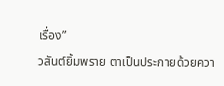เรื่อง”
วสันต์ยิ้มพราย ตาเป็นประกายด้วยควา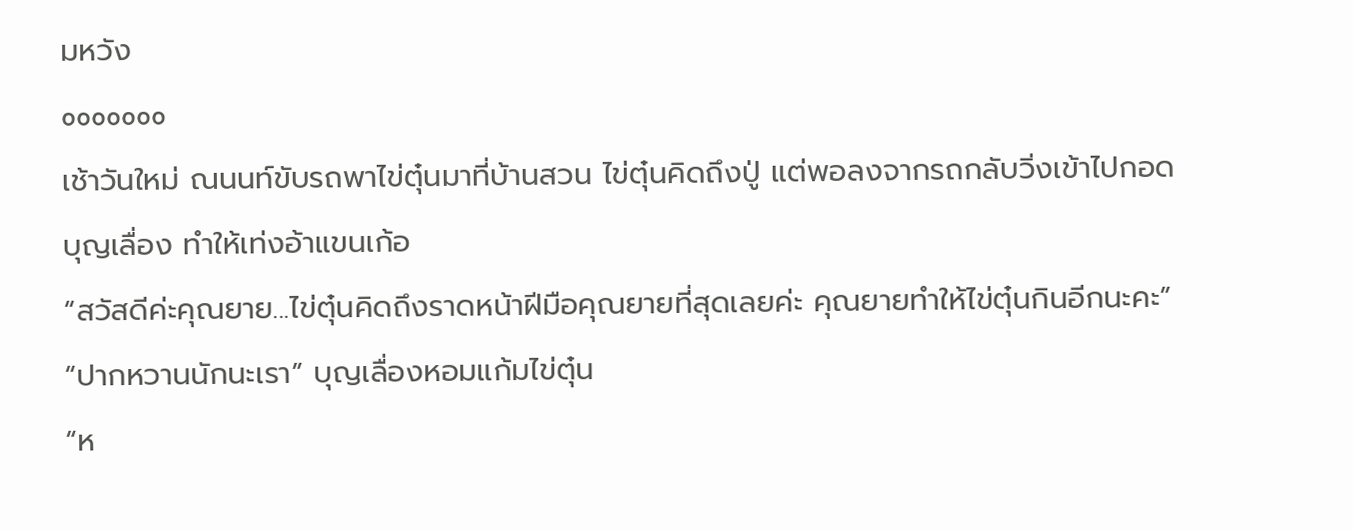มหวัง
ooooooo
เช้าวันใหม่ ณนนท์ขับรถพาไข่ตุ๋นมาที่บ้านสวน ไข่ตุ๋นคิดถึงปู่ แต่พอลงจากรถกลับวิ่งเข้าไปกอดบุญเลื่อง ทำให้เท่งอ้าแขนเก้อ
“สวัสดีค่ะคุณยาย...ไข่ตุ๋นคิดถึงราดหน้าฝีมือคุณยายที่สุดเลยค่ะ คุณยายทำให้ไข่ตุ๋นกินอีกนะคะ”
“ปากหวานนักนะเรา” บุญเลื่องหอมแก้มไข่ตุ๋น
“ห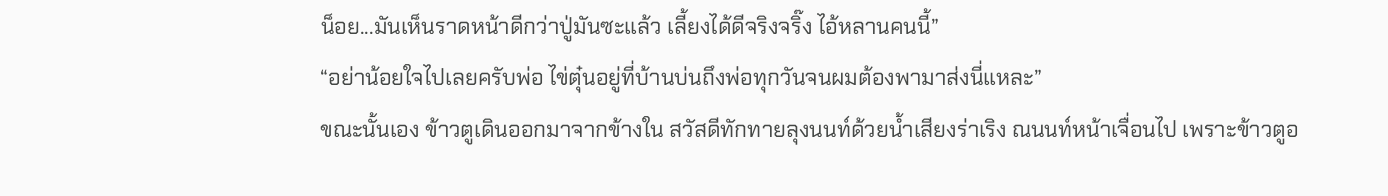น็อย...มันเห็นราดหน้าดีกว่าปู่มันซะแล้ว เลี้ยงได้ดีจริงจริ๊ง ไอ้หลานคนนี้”
“อย่าน้อยใจไปเลยครับพ่อ ไข่ตุ๋นอยู่ที่บ้านบ่นถึงพ่อทุกวันจนผมต้องพามาส่งนี่แหละ”
ขณะนั้นเอง ข้าวตูเดินออกมาจากข้างใน สวัสดีทักทายลุงนนท์ด้วยน้ำเสียงร่าเริง ณนนท์หน้าเจื่อนไป เพราะข้าวตูอ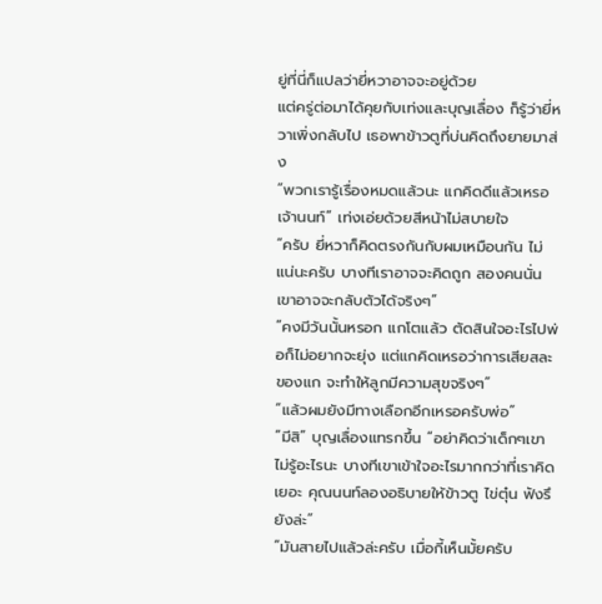ยู่ที่นี่ก็แปลว่ายี่หวาอาจจะอยู่ด้วย
แต่ครู่ต่อมาได้คุยกับเท่งและบุญเลื่อง ก็รู้ว่ายี่หวาเพิ่งกลับไป เธอพาข้าวตูที่บ่นคิดถึงยายมาส่ง
“พวกเรารู้เรื่องหมดแล้วนะ แกคิดดีแล้วเหรอเจ้านนท์” เท่งเอ่ยด้วยสีหน้าไม่สบายใจ
“ครับ ยี่หวาก็คิดตรงกันกับผมเหมือนกัน ไม่แน่นะครับ บางทีเราอาจจะคิดถูก สองคนนั่นเขาอาจจะกลับตัวได้จริงๆ”
“คงมีวันนั้นหรอก แกโตแล้ว ตัดสินใจอะไรไปพ่อก็ไม่อยากจะยุ่ง แต่แกคิดเหรอว่าการเสียสละของแก จะทำให้ลูกมีความสุขจริงๆ”
“แล้วผมยังมีทางเลือกอีกเหรอครับพ่อ”
“มีสิ” บุญเลื่องแทรกขึ้น “อย่าคิดว่าเด็กๆเขาไม่รู้อะไรนะ บางทีเขาเข้าใจอะไรมากกว่าที่เราคิดเยอะ คุณนนท์ลองอธิบายให้ข้าวตู ไข่ตุ๋น ฟังรึยังล่ะ”
“มันสายไปแล้วล่ะครับ เมื่อกี้เห็นมั้ยครับ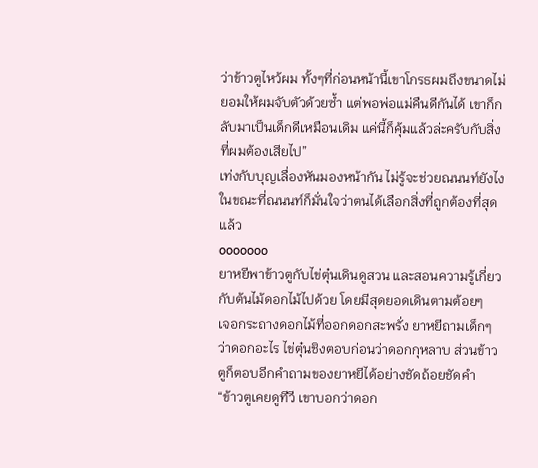ว่าข้าวตูไหว้ผม ทั้งๆที่ก่อนหน้านี้เขาโกรธผมถึงขนาดไม่ยอมให้ผมจับตัวด้วยซ้ำ แต่พอพ่อแม่คืนดีกันได้ เขาก็กลับมาเป็นเด็กดีเหมือนเดิม แค่นี้ก็คุ้มแล้วล่ะครับกับสิ่งที่ผมต้องเสียไป”
เท่งกับบุญเลื่องหันมองหน้ากัน ไม่รู้จะช่วยณนนท์ยังไง ในขณะที่ณนนท์ก็มั่นใจว่าตนได้เลือกสิ่งที่ถูกต้องที่สุดแล้ว
ooooooo
ยาหยีพาข้าวตูกับไข่ตุ๋นเดินดูสวน และสอนความรู้เกี่ยวกับต้นไม้ดอกไม้ไปด้วย โดยมีสุดยอดเดินตามต้อยๆ
เจอกระถางดอกไม้ที่ออกดอกสะพรั่ง ยาหยีถามเด็กๆว่าดอกอะไร ไข่ตุ๋นชิงตอบก่อนว่าดอกกุหลาบ ส่วนข้าวตูก็ตอบอีกคำถามของยาหยีได้อย่างชัดถ้อยชัดคำ
“ข้าวตูเคยดูทีวี เขาบอกว่าดอก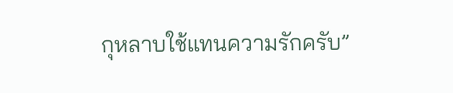กุหลาบใช้แทนความรักครับ”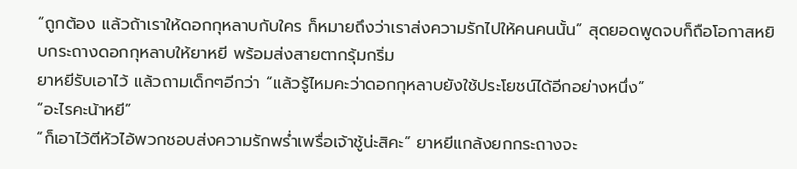“ถูกต้อง แล้วถ้าเราให้ดอกกุหลาบกับใคร ก็หมายถึงว่าเราส่งความรักไปให้คนคนนั้น” สุดยอดพูดจบก็ถือโอกาสหยิบกระถางดอกกุหลาบให้ยาหยี พร้อมส่งสายตากรุ้มกริ่ม
ยาหยีรับเอาไว้ แล้วถามเด็กๆอีกว่า “แล้วรู้ไหมคะว่าดอกกุหลาบยังใช้ประโยชน์ได้อีกอย่างหนึ่ง”
“อะไรคะน้าหยี”
“ก็เอาไว้ตีหัวไอ้พวกชอบส่งความรักพร่ำเพรื่อเจ้าชู้น่ะสิคะ” ยาหยีแกล้งยกกระถางจะ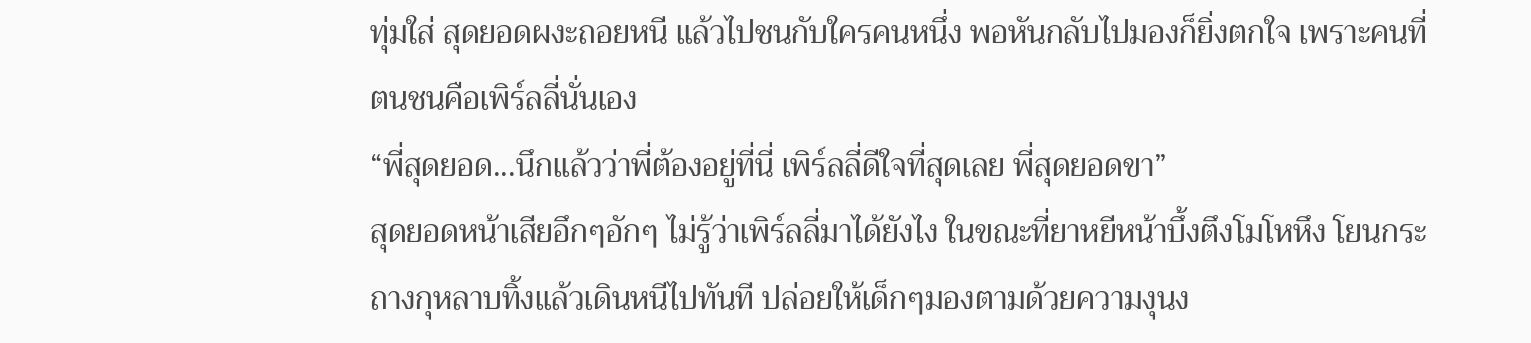ทุ่มใส่ สุดยอดผงะถอยหนี แล้วไปชนกับใครคนหนึ่ง พอหันกลับไปมองก็ยิ่งตกใจ เพราะคนที่ตนชนคือเพิร์ลลี่นั่นเอง
“พี่สุดยอด...นึกแล้วว่าพี่ต้องอยู่ที่นี่ เพิร์ลลี่ดีใจที่สุดเลย พี่สุดยอดขา”
สุดยอดหน้าเสียอึกๆอักๆ ไม่รู้ว่าเพิร์ลลี่มาได้ยังไง ในขณะที่ยาหยีหน้าบึ้งตึงโมโหหึง โยนกระถางกุหลาบทิ้งแล้วเดินหนีไปทันที ปล่อยให้เด็กๆมองตามด้วยความงุนง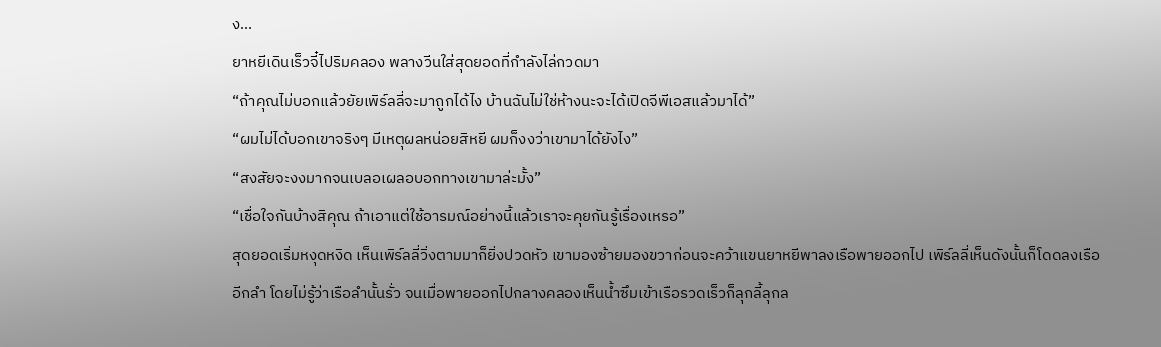ง...
ยาหยีเดินเร็วจี๋ไปริมคลอง พลางวีนใส่สุดยอดที่กำลังไล่กวดมา
“ถ้าคุณไม่บอกแล้วยัยเพิร์ลลี่จะมาถูกได้ไง บ้านฉันไม่ใช่ห้างนะจะได้เปิดจีพีเอสแล้วมาได้”
“ผมไม่ได้บอกเขาจริงๆ มีเหตุผลหน่อยสิหยี ผมก็งงว่าเขามาได้ยังไง”
“สงสัยจะงงมากจนเบลอเผลอบอกทางเขามาล่ะมั้ง”
“เชื่อใจกันบ้างสิคุณ ถ้าเอาแต่ใช้อารมณ์อย่างนี้แล้วเราจะคุยกันรู้เรื่องเหรอ”
สุดยอดเริ่มหงุดหงิด เห็นเพิร์ลลี่วิ่งตามมาก็ยิ่งปวดหัว เขามองซ้ายมองขวาก่อนจะคว้าแขนยาหยีพาลงเรือพายออกไป เพิร์ลลี่เห็นดังนั้นก็โดดลงเรืออีกลำ โดยไม่รู้ว่าเรือลำนั้นรั่ว จนเมื่อพายออกไปกลางคลองเห็นน้ำซึมเข้าเรือรวดเร็วก็ลุกลี้ลุกล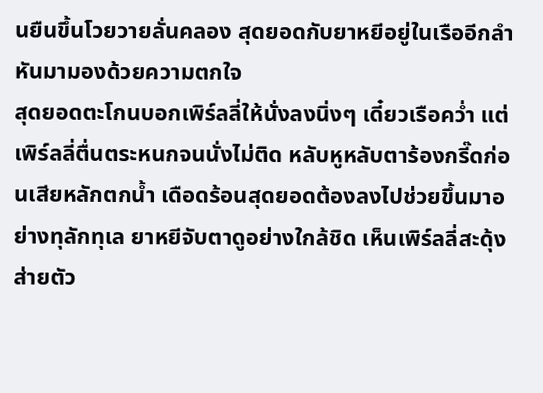นยืนขึ้นโวยวายลั่นคลอง สุดยอดกับยาหยีอยู่ในเรืออีกลำหันมามองด้วยความตกใจ
สุดยอดตะโกนบอกเพิร์ลลี่ให้นั่งลงนิ่งๆ เดี๋ยวเรือคว่ำ แต่เพิร์ลลี่ตื่นตระหนกจนนั่งไม่ติด หลับหูหลับตาร้องกรี๊ดก่อนเสียหลักตกน้ำ เดือดร้อนสุดยอดต้องลงไปช่วยขึ้นมาอย่างทุลักทุเล ยาหยีจับตาดูอย่างใกล้ชิด เห็นเพิร์ลลี่สะดุ้งส่ายตัว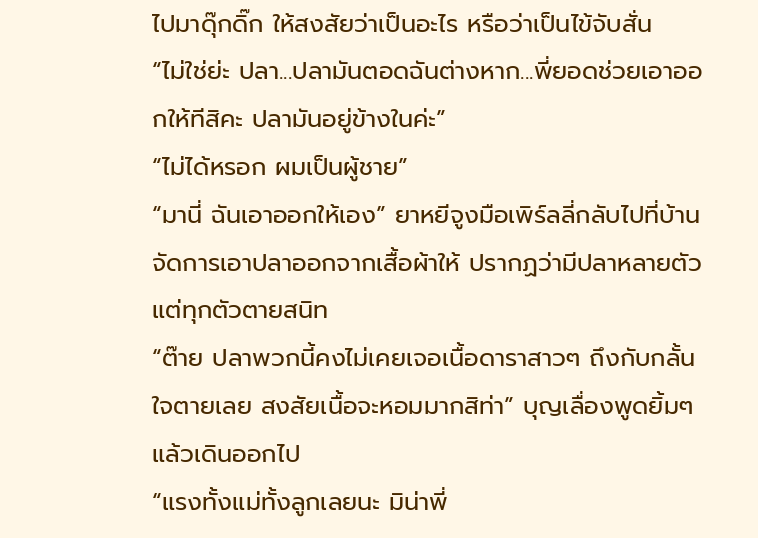ไปมาดุ๊กดิ๊ก ให้สงสัยว่าเป็นอะไร หรือว่าเป็นไข้จับสั่น
“ไม่ใช่ย่ะ ปลา...ปลามันตอดฉันต่างหาก...พี่ยอดช่วยเอาออกให้ทีสิคะ ปลามันอยู่ข้างในค่ะ”
“ไม่ได้หรอก ผมเป็นผู้ชาย”
“มานี่ ฉันเอาออกให้เอง” ยาหยีจูงมือเพิร์ลลี่กลับไปที่บ้าน จัดการเอาปลาออกจากเสื้อผ้าให้ ปรากฏว่ามีปลาหลายตัวแต่ทุกตัวตายสนิท
“ต๊าย ปลาพวกนี้คงไม่เคยเจอเนื้อดาราสาวๆ ถึงกับกลั้นใจตายเลย สงสัยเนื้อจะหอมมากสิท่า” บุญเลื่องพูดยิ้มๆ แล้วเดินออกไป
“แรงทั้งแม่ทั้งลูกเลยนะ มิน่าพี่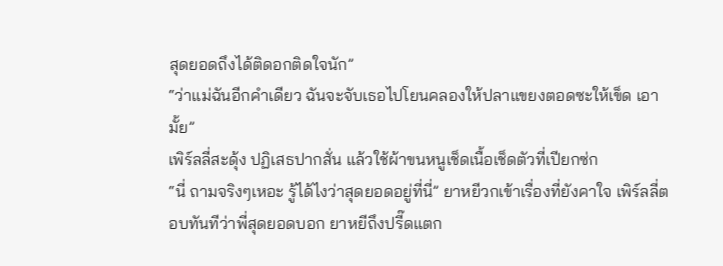สุดยอดถึงได้ติดอกติดใจนัก”
“ว่าแม่ฉันอีกคำเดียว ฉันจะจับเธอไปโยนคลองให้ปลาแขยงตอดซะให้เข็ด เอามั้ย”
เพิร์ลลี่สะดุ้ง ปฏิเสธปากสั่น แล้วใช้ผ้าขนหนูเช็ดเนื้อเช็ดตัวที่เปียกซ่ก
“นี่ ถามจริงๆเหอะ รู้ได้ไงว่าสุดยอดอยู่ที่นี่” ยาหยีวกเข้าเรื่องที่ยังคาใจ เพิร์ลลี่ตอบทันทีว่าพี่สุดยอดบอก ยาหยีถึงปรี๊ดแตก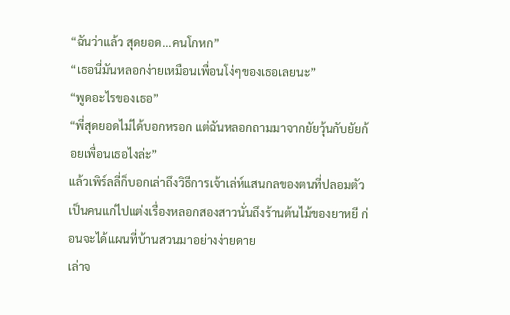“ฉันว่าแล้ว สุดยอด...คนโกหก”
“เธอนี่มันหลอกง่ายเหมือนเพื่อนโง่ๆของเธอเลยนะ”
“พูดอะไรของเธอ”
“พี่สุดยอดไม่ได้บอกหรอก แต่ฉันหลอกถามมาจากยัยวุ้นกับยัยก้อยเพื่อนเธอไงล่ะ”
แล้วเพิร์ลลี่ก็บอกเล่าถึงวิธีการเจ้าเล่ห์แสนกลของตนที่ปลอมตัวเป็นคนแก่ไปแต่งเรื่องหลอกสองสาวนั่นถึงร้านต้นไม้ของยาหยี ก่อนจะได้แผนที่บ้านสวนมาอย่างง่ายดาย
เล่าจ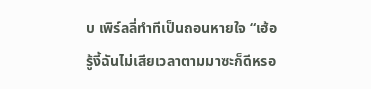บ เพิร์ลลี่ทำทีเป็นถอนหายใจ “เฮ้อ รู้งี้ฉันไม่เสียเวลาตามมาซะก็ดีหรอ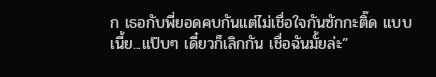ก เธอกับพี่ยอดคบกันแต่ไม่เชื่อใจกันซักกะติ๊ด แบบเนี้ย...แป๊บๆ เดี๋ยวก็เลิกกัน เชื่อฉันมั้ยล่ะ”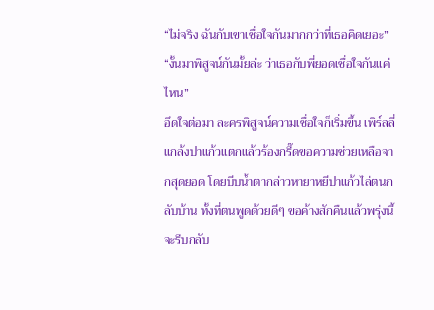“ไม่จริง ฉันกับเขาเชื่อใจกันมากกว่าที่เธอคิดเยอะ”
“งั้นมาพิสูจน์กันมั้ยล่ะ ว่าเธอกับพี่ยอดเชื่อใจกันแค่ไหน”
อึดใจต่อมา ละครพิสูจน์ความเชื่อใจก็เริ่มขึ้น เพิร์ลลี่แกล้งปาแก้วแตกแล้วร้องกรี๊ดขอความช่วยเหลือจากสุดยอด โดยบีบน้ำตากล่าวหายาหยีปาแก้วไล่ตนกลับบ้าน ทั้งที่ตนพูดด้วยดีๆ ขอค้างสักคืนแล้วพรุ่งนี้จะรีบกลับ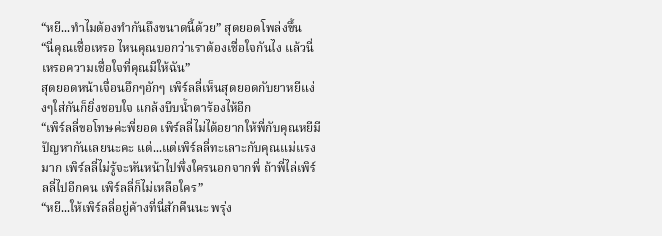“หยี...ทำไมต้องทำกันถึงขนาดนี้ด้วย” สุดยอดโพล่งขึ้น
“นี่คุณเชื่อเหรอ ไหนคุณบอกว่าเราต้องเชื่อใจกันไง แล้วนี่เหรอความเชื่อใจที่คุณมีให้ฉัน”
สุดยอดหน้าเจื่อนอึกๆอักๆ เพิร์ลลี่เห็นสุดยอดกับยาหยีแง่งๆใส่กันก็ยิ่งชอบใจ แกล้งบีบน้ำตาร้องไห้อีก
“เพิร์ลลี่ขอโทษค่ะพี่ยอด เพิร์ลลี่ไม่ได้อยากให้พี่กับคุณหยีมีปัญหากันเลยนะคะ แต่...แต่เพิร์ลลี่ทะเลาะกับคุณแม่แรงมาก เพิร์ลลี่ไม่รู้จะหันหน้าไปพึ่งใครนอกจากพี่ ถ้าพี่ไล่เพิร์ลลี่ไปอีกคน เพิร์ลลี่ก็ไม่เหลือใคร”
“หยี...ให้เพิร์ลลี่อยู่ค้างที่นี่สักคืนนะ พรุ่ง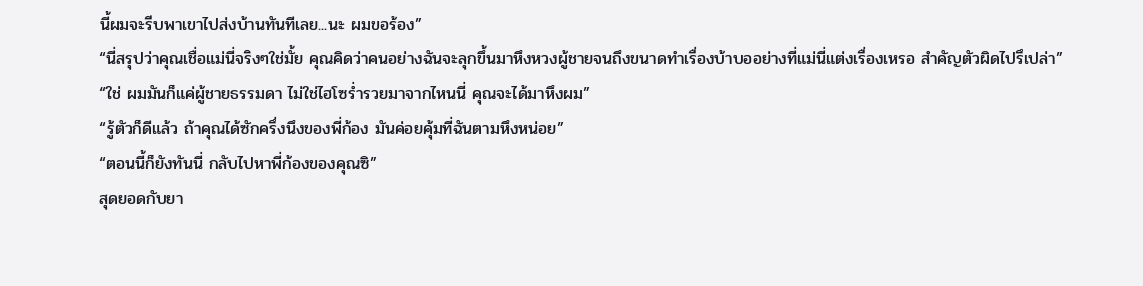นี้ผมจะรีบพาเขาไปส่งบ้านทันทีเลย...นะ ผมขอร้อง”
“นี่สรุปว่าคุณเชื่อแม่นี่จริงๆใช่มั้ย คุณคิดว่าคนอย่างฉันจะลุกขึ้นมาหึงหวงผู้ชายจนถึงขนาดทำเรื่องบ้าบออย่างที่แม่นี่แต่งเรื่องเหรอ สำคัญตัวผิดไปรึเปล่า”
“ใช่ ผมมันก็แค่ผู้ชายธรรมดา ไม่ใช่ไฮโซร่ำรวยมาจากไหนนี่ คุณจะได้มาหึงผม”
“รู้ตัวก็ดีแล้ว ถ้าคุณได้ซักครึ่งนึงของพี่ก้อง มันค่อยคุ้มที่ฉันตามหึงหน่อย”
“ตอนนี้ก็ยังทันนี่ กลับไปหาพี่ก้องของคุณซิ”
สุดยอดกับยา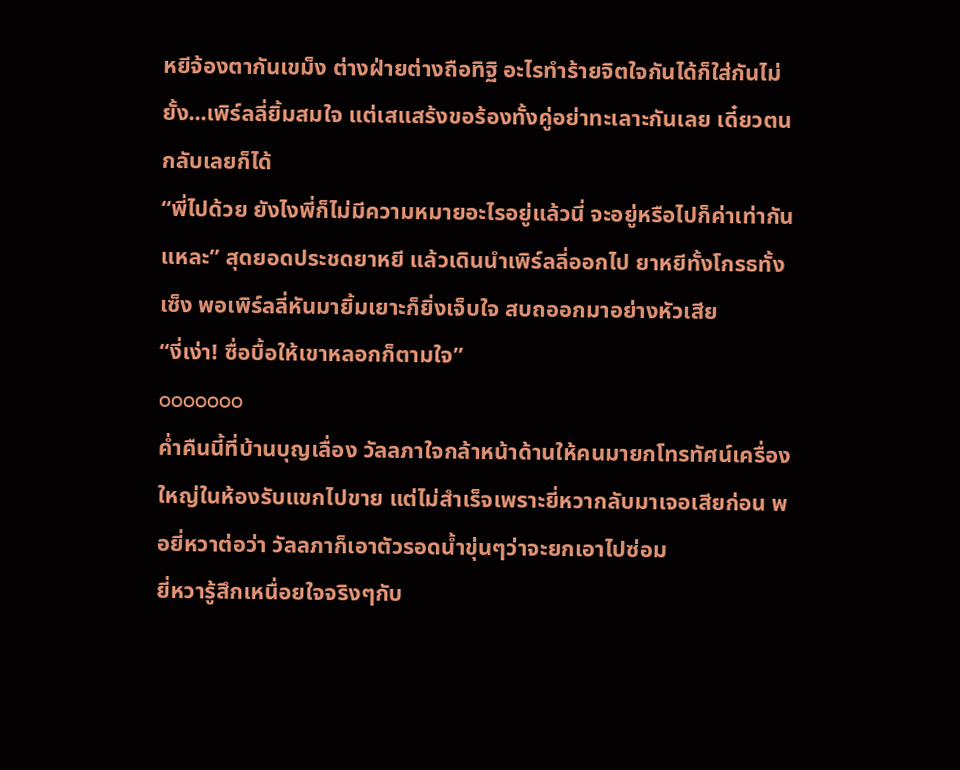หยีจ้องตากันเขม็ง ต่างฝ่ายต่างถือทิฐิ อะไรทำร้ายจิตใจกันได้ก็ใส่กันไม่ยั้ง...เพิร์ลลี่ยิ้มสมใจ แต่เสแสร้งขอร้องทั้งคู่อย่าทะเลาะกันเลย เดี๋ยวตนกลับเลยก็ได้
“พี่ไปด้วย ยังไงพี่ก็ไม่มีความหมายอะไรอยู่แล้วนี่ จะอยู่หรือไปก็ค่าเท่ากันแหละ” สุดยอดประชดยาหยี แล้วเดินนำเพิร์ลลี่ออกไป ยาหยีทั้งโกรธทั้งเซ็ง พอเพิร์ลลี่หันมายิ้มเยาะก็ยิ่งเจ็บใจ สบถออกมาอย่างหัวเสีย
“งี่เง่า! ซื่อบื้อให้เขาหลอกก็ตามใจ”
ooooooo
ค่ำคืนนี้ที่บ้านบุญเลื่อง วัลลภาใจกล้าหน้าด้านให้คนมายกโทรทัศน์เครื่องใหญ่ในห้องรับแขกไปขาย แต่ไม่สำเร็จเพราะยี่หวากลับมาเจอเสียก่อน พอยี่หวาต่อว่า วัลลภาก็เอาตัวรอดน้ำขุ่นๆว่าจะยกเอาไปซ่อม
ยี่หวารู้สึกเหนื่อยใจจริงๆกับ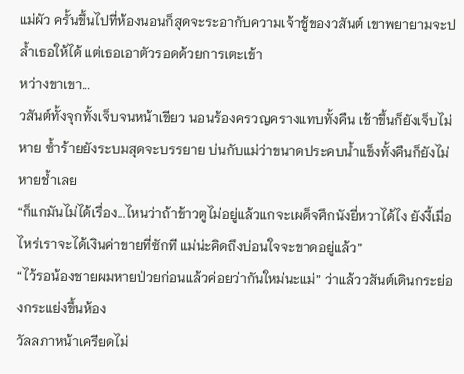แม่ผัว ครั้นขึ้นไปที่ห้องนอนก็สุดจะระอากับความเจ้าชู้ของวสันต์ เขาพยายามจะปล้ำเธอให้ได้ แต่เธอเอาตัวรอดด้วยการเตะเข้า
หว่างขาเขา...
วสันต์ทั้งจุกทั้งเจ็บจนหน้าเขียว นอนร้องครวญครางแทบทั้งคืน เช้าขึ้นก็ยังเจ็บไม่หาย ซ้ำร้ายยังระบมสุดจะบรรยาย บ่นกับแม่ว่าขนาดประคบน้ำแข็งทั้งคืนก็ยังไม่หายช้ำเลย
“ก็แกมันไม่ได้เรื่อง...ไหนว่าถ้าข้าวตูไม่อยู่แล้วแกจะเผด็จศึกนังยี่หวาได้ไง ยังงี้เมื่อไหร่เราจะได้เงินค่าขายที่ซักที แม่น่ะคิดถึงบ่อนใจจะขาดอยู่แล้ว”
“ไว้รอน้องชายผมหายป่วยก่อนแล้วค่อยว่ากันใหม่นะแม่” ว่าแล้ววสันต์เดินกระย่องกระแย่งขึ้นห้อง
วัลลภาหน้าเครียดไม่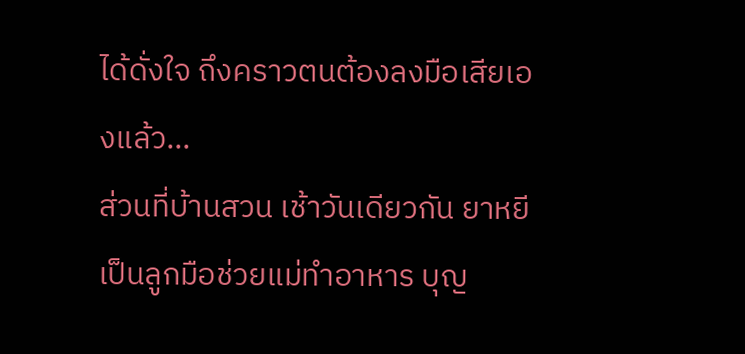ได้ดั่งใจ ถึงคราวตนต้องลงมือเสียเองแล้ว...
ส่วนที่บ้านสวน เช้าวันเดียวกัน ยาหยีเป็นลูกมือช่วยแม่ทำอาหาร บุญ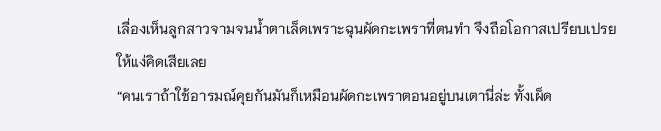เลื่องเห็นลูกสาวจามจนน้ำตาเล็ดเพราะฉุนผัดกะเพราที่ตนทำ จึงถือโอกาสเปรียบเปรยให้แง่คิดเสียเลย
“คนเราถ้าใช้อารมณ์คุยกันมันก็เหมือนผัดกะเพราตอนอยู่บนเตานี่ล่ะ ทั้งเผ็ด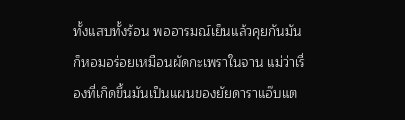ทั้งแสบทั้งร้อน พออารมณ์เย็นแล้วคุยกันมันก็หอมอร่อยเหมือนผัดกะเพราในจาน แม่ว่าเรื่องที่เกิดขึ้นมันเป็นแผนของยัยดาราแอ๊บแต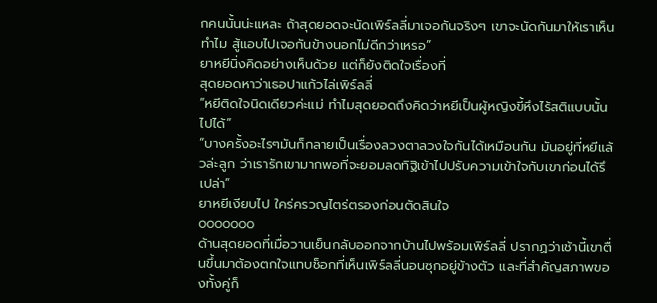กคนนั้นน่ะแหละ ถ้าสุดยอดจะนัดเพิร์ลลี่มาเจอกันจริงๆ เขาจะนัดกันมาให้เราเห็นทำไม สู้แอบไปเจอกันข้างนอกไม่ดีกว่าเหรอ”
ยาหยีนิ่งคิดอย่างเห็นด้วย แต่ก็ยังติดใจเรื่องที่
สุดยอดหาว่าเธอปาแก้วไล่เพิร์ลลี่
“หยีติดใจนิดเดียวค่ะแม่ ทำไมสุดยอดถึงคิดว่าหยีเป็นผู้หญิงขี้หึงไร้สติแบบนั้นไปได้”
“บางครั้งอะไรๆมันก็กลายเป็นเรื่องลวงตาลวงใจกันได้เหมือนกัน มันอยู่ที่หยีแล้วล่ะลูก ว่าเรารักเขามากพอที่จะยอมลดทิฐิเข้าไปปรับความเข้าใจกับเขาก่อนได้รึเปล่า”
ยาหยีเงียบไป ใคร่ครวญไตร่ตรองก่อนตัดสินใจ
ooooooo
ด้านสุดยอดที่เมื่อวานเย็นกลับออกจากบ้านไปพร้อมเพิร์ลลี่ ปรากฏว่าเช้านี้เขาตื่นขึ้นมาต้องตกใจแทบช็อกที่เห็นเพิร์ลลี่นอนซุกอยู่ข้างตัว และที่สำคัญสภาพของทั้งคู่ก็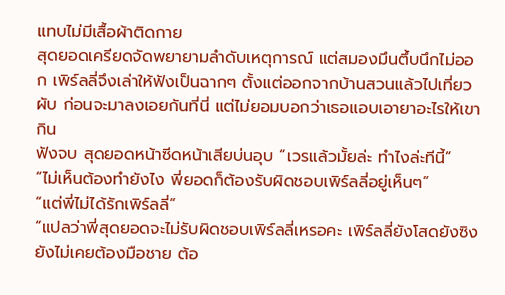แทบไม่มีเสื้อผ้าติดกาย
สุดยอดเครียดจัดพยายามลำดับเหตุการณ์ แต่สมองมึนตึ้บนึกไม่ออก เพิร์ลลี่จึงเล่าให้ฟังเป็นฉากๆ ตั้งแต่ออกจากบ้านสวนแล้วไปเที่ยวผับ ก่อนจะมาลงเอยกันที่นี่ แต่ไม่ยอมบอกว่าเธอแอบเอายาอะไรให้เขากิน
ฟังจบ สุดยอดหน้าซีดหน้าเสียบ่นอุบ “เวรแล้วมั้ยล่ะ ทำไงล่ะทีนี้”
“ไม่เห็นต้องทำยังไง พี่ยอดก็ต้องรับผิดชอบเพิร์ลลี่อยู่เห็นๆ”
“แต่พี่ไม่ได้รักเพิร์ลลี่”
“แปลว่าพี่สุดยอดจะไม่รับผิดชอบเพิร์ลลี่เหรอคะ เพิร์ลลี่ยังโสดยังซิง ยังไม่เคยต้องมือชาย ต้อ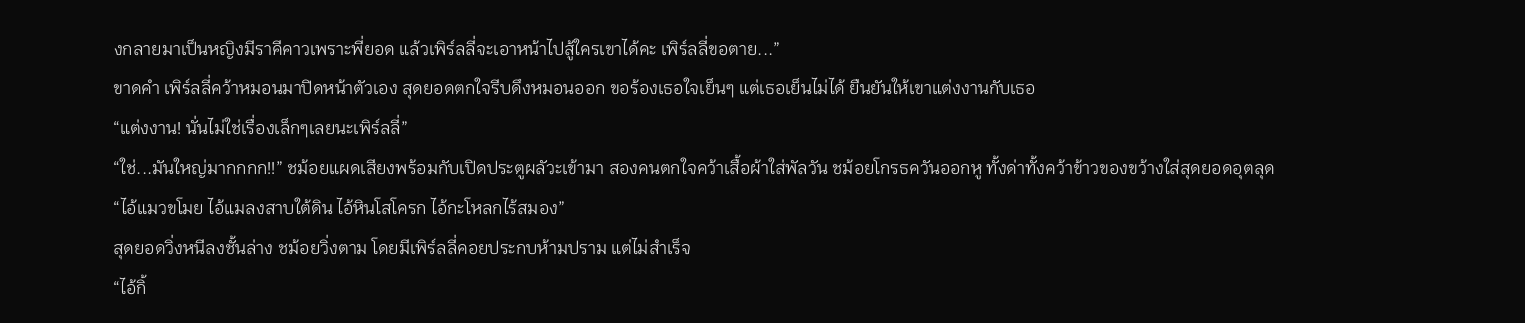งกลายมาเป็นหญิงมีราคีคาวเพราะพี่ยอด แล้วเพิร์ลลี่จะเอาหน้าไปสู้ใครเขาได้คะ เพิร์ลลี่ขอตาย...”
ขาดคำ เพิร์ลลี่คว้าหมอนมาปิดหน้าตัวเอง สุดยอดตกใจรีบดึงหมอนออก ขอร้องเธอใจเย็นๆ แต่เธอเย็นไม่ได้ ยืนยันให้เขาแต่งงานกับเธอ
“แต่งงาน! นั่นไม่ใช่เรื่องเล็กๆเลยนะเพิร์ลลี่”
“ใช่...มันใหญ่มากกกก!!” ชม้อยแผดเสียงพร้อมกับเปิดประตูผลัวะเข้ามา สองคนตกใจคว้าเสื้อผ้าใส่พัลวัน ชม้อยโกรธควันออกหู ทั้งด่าทั้งคว้าข้าวของขว้างใส่สุดยอดอุตลุด
“ไอ้แมวขโมย ไอ้แมลงสาบใต้ดิน ไอ้หินโสโครก ไอ้กะโหลกไร้สมอง”
สุดยอดวิ่งหนีลงชั้นล่าง ชม้อยวิ่งตาม โดยมีเพิร์ลลี่คอยประกบห้ามปราม แต่ไม่สำเร็จ
“ไอ้กิ้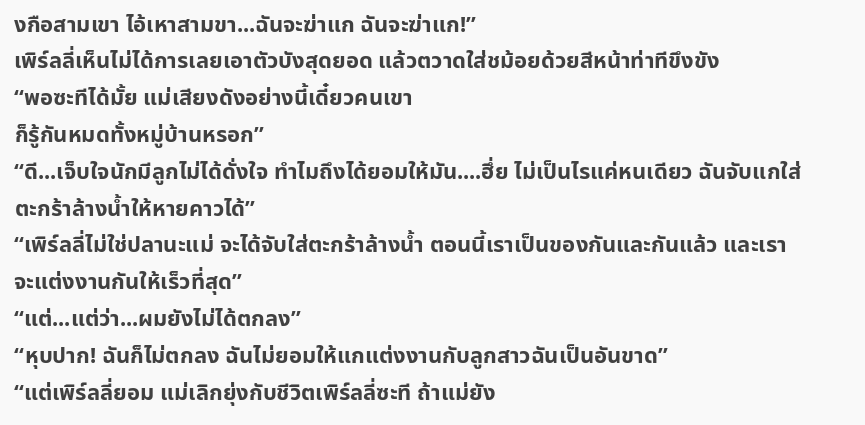งกือสามเขา ไอ้เหาสามขา...ฉันจะฆ่าแก ฉันจะฆ่าแก!”
เพิร์ลลี่เห็นไม่ได้การเลยเอาตัวบังสุดยอด แล้วตวาดใส่ชม้อยด้วยสีหน้าท่าทีขึงขัง
“พอซะทีได้มั้ย แม่เสียงดังอย่างนี้เดี๋ยวคนเขา
ก็รู้กันหมดทั้งหมู่บ้านหรอก”
“ดี...เจ็บใจนักมีลูกไม่ได้ดั่งใจ ทำไมถึงได้ยอมให้มัน....ฮึ่ย ไม่เป็นไรแค่หนเดียว ฉันจับแกใส่ตะกร้าล้างน้ำให้หายคาวได้”
“เพิร์ลลี่ไม่ใช่ปลานะแม่ จะได้จับใส่ตะกร้าล้างน้ำ ตอนนี้เราเป็นของกันและกันแล้ว และเราจะแต่งงานกันให้เร็วที่สุด”
“แต่...แต่ว่า...ผมยังไม่ได้ตกลง”
“หุบปาก! ฉันก็ไม่ตกลง ฉันไม่ยอมให้แกแต่งงานกับลูกสาวฉันเป็นอันขาด”
“แต่เพิร์ลลี่ยอม แม่เลิกยุ่งกับชีวิตเพิร์ลลี่ซะที ถ้าแม่ยัง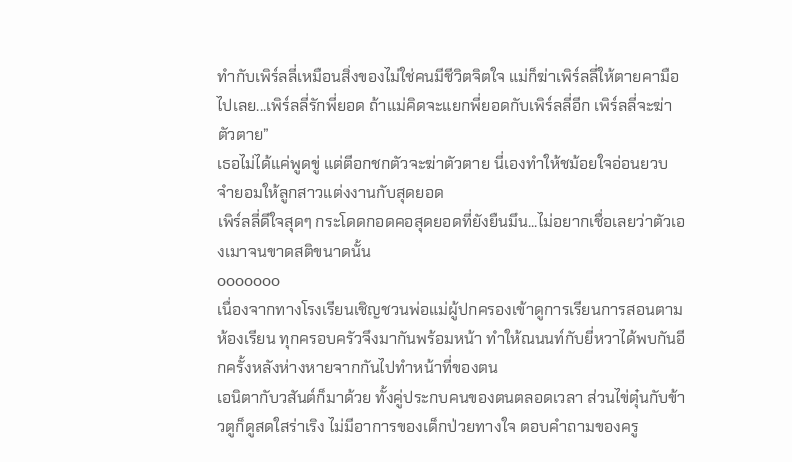ทำกับเพิร์ลลี่เหมือนสิ่งของไม่ใช่คนมีชีวิตจิตใจ แม่ก็ฆ่าเพิร์ลลี่ให้ตายคามือไปเลย...เพิร์ลลี่รักพี่ยอด ถ้าแม่คิดจะแยกพี่ยอดกับเพิร์ลลี่อีก เพิร์ลลี่จะฆ่าตัวตาย”
เธอไม่ได้แค่พูดขู่ แต่ตีอกชกตัวจะฆ่าตัวตาย นี่เองทำให้ชม้อยใจอ่อนยวบ จำยอมให้ลูกสาวแต่งงานกับสุดยอด
เพิร์ลลี่ดีใจสุดๆ กระโดดกอดคอสุดยอดที่ยังยืนมึน...ไม่อยากเชื่อเลยว่าตัวเองเมาจนขาดสติขนาดนั้น
ooooooo
เนื่องจากทางโรงเรียนเชิญชวนพ่อแม่ผู้ปกครองเข้าดูการเรียนการสอนตามห้องเรียน ทุกครอบครัวจึงมากันพร้อมหน้า ทำให้ณนนท์กับยี่หวาได้พบกันอีกครั้งหลังห่างหายจากกันไปทำหน้าที่ของตน
เอนิตากับวสันต์ก็มาด้วย ทั้งคู่ประกบคนของตนตลอดเวลา ส่วนไข่ตุ๋นกับข้าวตูก็ดูสดใสร่าเริง ไม่มีอาการของเด็กป่วยทางใจ ตอบคำถามของครู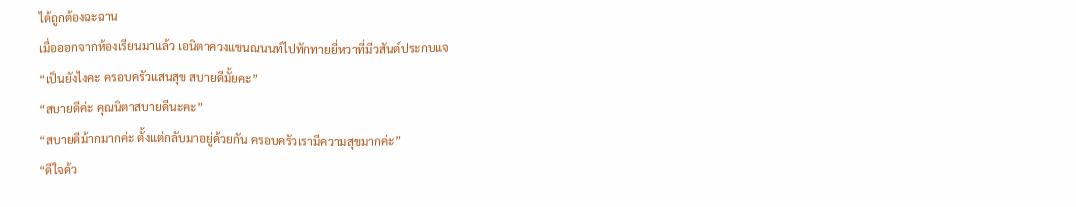ได้ถูกต้องฉะฉาน
เมื่อออกจากห้องเรียนมาแล้ว เอนิตาควงแขนณนนท์ไปทักทายยี่หวาที่มีวสันต์ประกบแจ
“เป็นยังไงคะ ครอบครัวแสนสุข สบายดีมั้ยคะ”
“สบายดีค่ะ คุณนิตาสบายดีนะคะ”
“สบายดีม้ากมากค่ะ ตั้งแต่กลับมาอยู่ด้วยกัน ครอบครัวเรามีความสุขมากค่ะ”
“ดีใจด้ว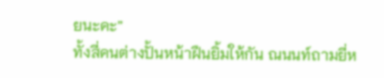ยนะคะ”
ทั้งสี่คนต่างปั้นหน้าฝืนยิ้มให้กัน ณนนท์ถามยี่ห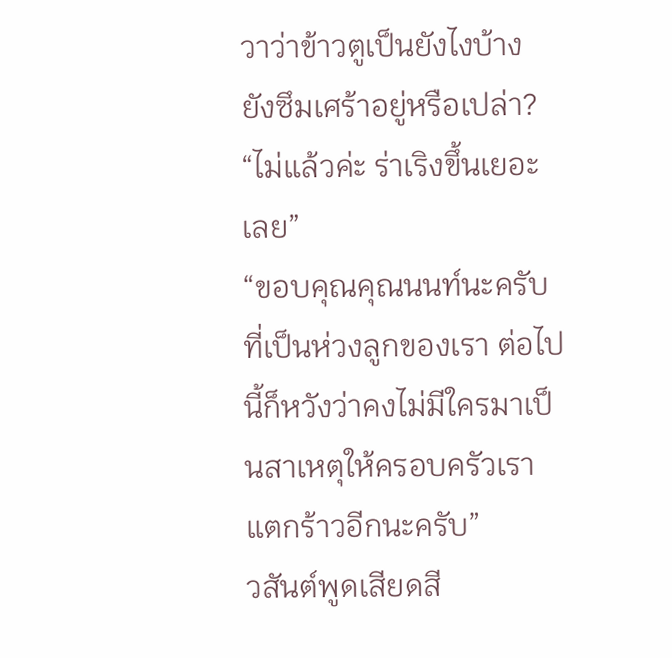วาว่าข้าวตูเป็นยังไงบ้าง ยังซึมเศร้าอยู่หรือเปล่า?
“ไม่แล้วค่ะ ร่าเริงขึ้นเยอะเลย”
“ขอบคุณคุณนนท์นะครับที่เป็นห่วงลูกของเรา ต่อไปนี้ก็หวังว่าคงไม่มีใครมาเป็นสาเหตุให้ครอบครัวเรา แตกร้าวอีกนะครับ”
วสันต์พูดเสียดสี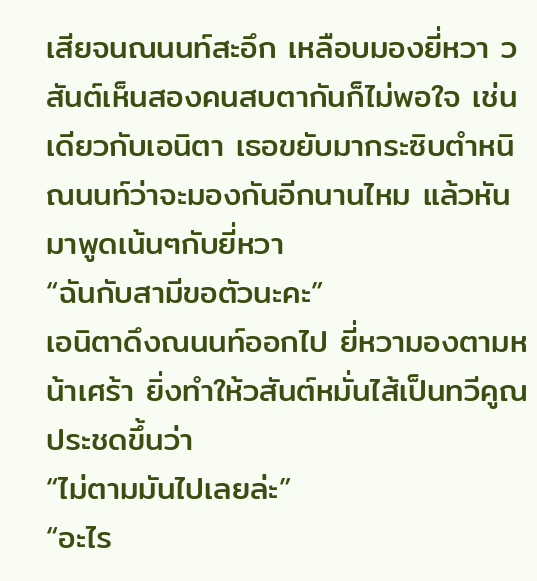เสียจนณนนท์สะอึก เหลือบมองยี่หวา วสันต์เห็นสองคนสบตากันก็ไม่พอใจ เช่นเดียวกับเอนิตา เธอขยับมากระซิบตำหนิณนนท์ว่าจะมองกันอีกนานไหม แล้วหันมาพูดเน้นๆกับยี่หวา
“ฉันกับสามีขอตัวนะคะ”
เอนิตาดึงณนนท์ออกไป ยี่หวามองตามหน้าเศร้า ยิ่งทำให้วสันต์หมั่นไส้เป็นทวีคูณ ประชดขึ้นว่า
“ไม่ตามมันไปเลยล่ะ”
“อะไร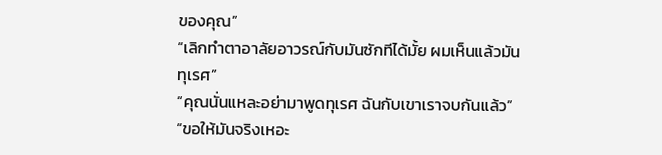ของคุณ”
“เลิกทำตาอาลัยอาวรณ์กับมันซักทีได้มั้ย ผมเห็นแล้วมันทุเรศ”
“คุณนั่นแหละอย่ามาพูดทุเรศ ฉันกับเขาเราจบกันแล้ว”
“ขอให้มันจริงเหอะ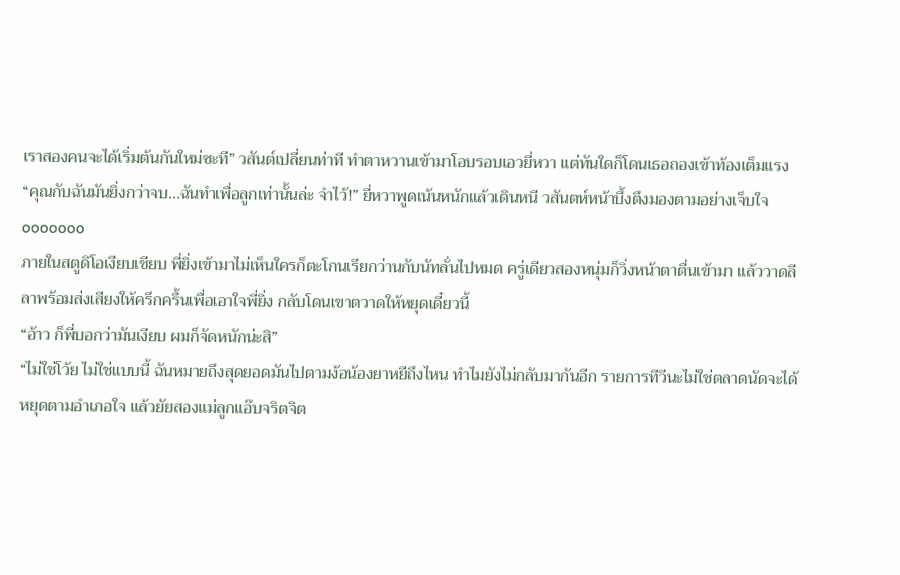เราสองคนจะได้เริ่มต้นกันใหม่ซะที” วสันต์เปลี่ยนท่าที ทำตาหวานเข้ามาโอบรอบเอวยี่หวา แต่ทันใดก็โดนเธอถองเข้าท้องเต็มแรง
“คุณกับฉันมันยิ่งกว่าจบ...ฉันทำเพื่อลูกเท่านั้นล่ะ จำไว้!” ยี่หวาพูดเน้นหนักแล้วเดินหนี วสันตห์หน้าบึ้งตึงมองตามอย่างเจ็บใจ
ooooooo
ภายในสตูดิโอเงียบเชียบ พี่ยิ่งเข้ามาไม่เห็นใครก็ตะโกนเรียกว่านกับนัทลั่นไปหมด ครู่เดียวสองหนุ่มก็วิ่งหน้าตาตื่นเข้ามา แล้ววาดลีลาพร้อมส่งเสียงให้ครึกครื้นเพื่อเอาใจพี่ยิ่ง กลับโดนเขาตวาดให้หยุดเดี๋ยวนี้
“อ้าว ก็พี่บอกว่ามันเงียบ ผมก็จัดหนักน่ะสิ”
“ไม่ใช่โว้ย ไม่ใช่แบบนี้ ฉันหมายถึงสุดยอดมันไปตามง้อน้องยาหยีถึงไหน ทำไมยังไม่กลับมากันอีก รายการทีวีนะไม่ใช่ตลาดนัดจะได้หยุดตามอำเภอใจ แล้วยัยสองแม่ลูกแอ๊บจริตจิต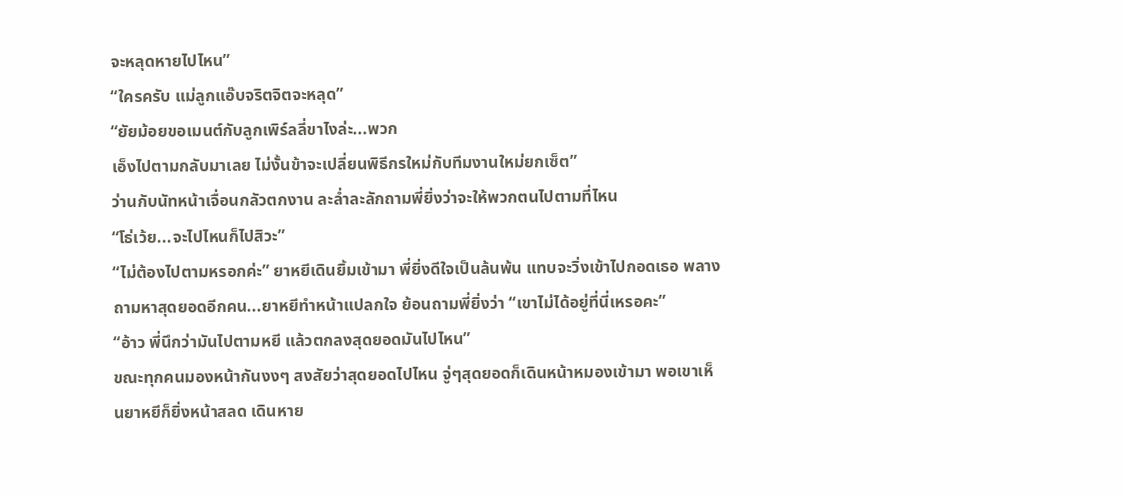จะหลุดหายไปไหน”
“ใครครับ แม่ลูกแอ๊บจริตจิตจะหลุด”
“ยัยม้อยขอเมนต์กับลูกเพิร์ลลี่ขาไงล่ะ...พวก
เอ็งไปตามกลับมาเลย ไม่งั้นข้าจะเปลี่ยนพิธีกรใหม่กับทีมงานใหม่ยกเซ็ต”
ว่านกับนัทหน้าเจื่อนกลัวตกงาน ละล่ำละลักถามพี่ยิ่งว่าจะให้พวกตนไปตามที่ไหน
“โธ่เว้ย...จะไปไหนก็ไปสิวะ”
“ไม่ต้องไปตามหรอกค่ะ” ยาหยีเดินยิ้มเข้ามา พี่ยิ่งดีใจเป็นล้นพ้น แทบจะวิ่งเข้าไปกอดเธอ พลางถามหาสุดยอดอีกคน...ยาหยีทำหน้าแปลกใจ ย้อนถามพี่ยิ่งว่า “เขาไม่ได้อยู่ที่นี่เหรอคะ”
“อ้าว พี่นึกว่ามันไปตามหยี แล้วตกลงสุดยอดมันไปไหน”
ขณะทุกคนมองหน้ากันงงๆ สงสัยว่าสุดยอดไปไหน จู่ๆสุดยอดก็เดินหน้าหมองเข้ามา พอเขาเห็นยาหยีก็ยิ่งหน้าสลด เดินหาย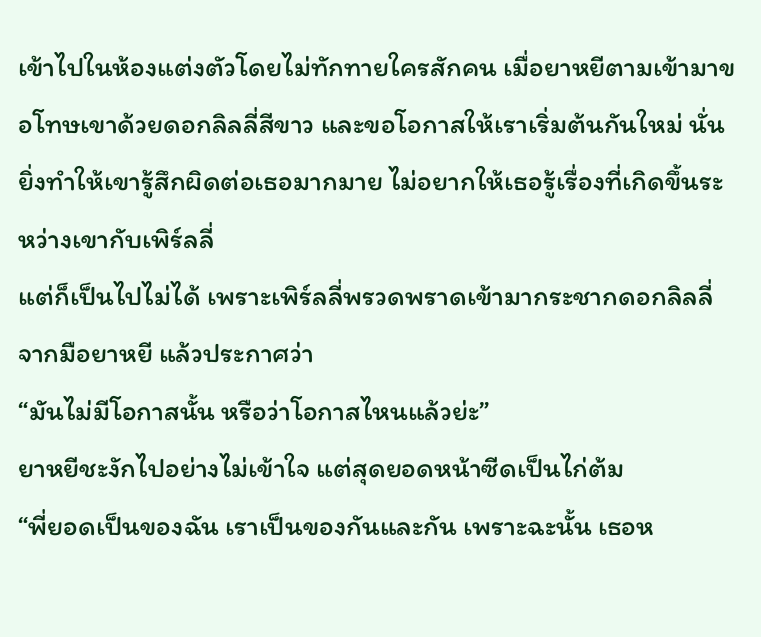เข้าไปในห้องแต่งตัวโดยไม่ทักทายใครสักคน เมื่อยาหยีตามเข้ามาขอโทษเขาด้วยดอกลิลลี่สีขาว และขอโอกาสให้เราเริ่มต้นกันใหม่ นั่นยิ่งทำให้เขารู้สึกผิดต่อเธอมากมาย ไม่อยากให้เธอรู้เรื่องที่เกิดขึ้นระหว่างเขากับเพิร์ลลี่
แต่ก็เป็นไปไม่ได้ เพราะเพิร์ลลี่พรวดพราดเข้ามากระชากดอกลิลลี่จากมือยาหยี แล้วประกาศว่า
“มันไม่มีโอกาสนั้น หรือว่าโอกาสไหนแล้วย่ะ”
ยาหยีชะงักไปอย่างไม่เข้าใจ แต่สุดยอดหน้าซีดเป็นไก่ต้ม
“พี่ยอดเป็นของฉัน เราเป็นของกันและกัน เพราะฉะนั้น เธอห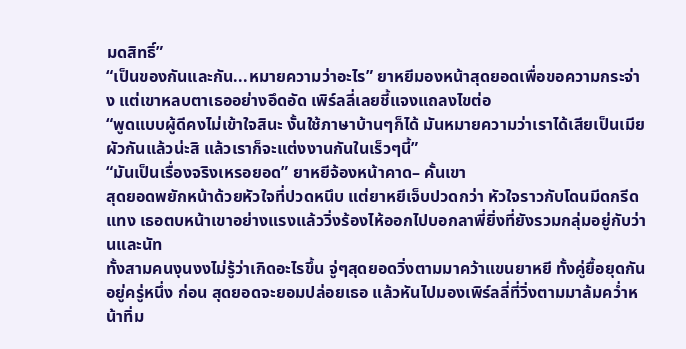มดสิทธิ์”
“เป็นของกันและกัน...หมายความว่าอะไร” ยาหยีมองหน้าสุดยอดเพื่อขอความกระจ่าง แต่เขาหลบตาเธออย่างอึดอัด เพิร์ลลี่เลยชี้แจงแถลงไขต่อ
“พูดแบบผู้ดีคงไม่เข้าใจสินะ งั้นใช้ภาษาบ้านๆก็ได้ มันหมายความว่าเราได้เสียเป็นเมียผัวกันแล้วน่ะสิ แล้วเราก็จะแต่งงานกันในเร็วๆนี้”
“มันเป็นเรื่องจริงเหรอยอด” ยาหยีจ้องหน้าคาด– คั้นเขา
สุดยอดพยักหน้าด้วยหัวใจที่ปวดหนึบ แต่ยาหยีเจ็บปวดกว่า หัวใจราวกับโดนมีดกรีดแทง เธอตบหน้าเขาอย่างแรงแล้ววิ่งร้องไห้ออกไปบอกลาพี่ยิ่งที่ยังรวมกลุ่มอยู่กับว่านและนัท
ทั้งสามคนงุนงงไม่รู้ว่าเกิดอะไรขึ้น จู่ๆสุดยอดวิ่งตามมาคว้าแขนยาหยี ทั้งคู่ยื้อยุดกันอยู่ครู่หนึ่ง ก่อน สุดยอดจะยอมปล่อยเธอ แล้วหันไปมองเพิร์ลลี่ที่วิ่งตามมาล้มคว่ำหน้าทิ่ม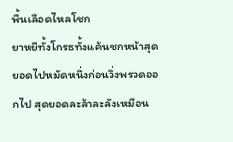พื้นเลือดไหลโชก
ยาหยีทั้งโกรธทั้งแค้นชกหน้าสุดยอดไปหมัดหนึ่งก่อนวิ่งพรวดออกไป สุดยอดละล้าละลังเหมือน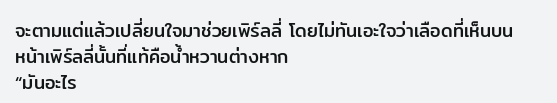จะตามแต่แล้วเปลี่ยนใจมาช่วยเพิร์ลลี่ โดยไม่ทันเอะใจว่าเลือดที่เห็นบนหน้าเพิร์ลลี่นั้นที่แท้คือน้ำหวานต่างหาก
“มันอะไร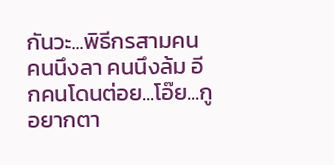กันวะ...พิธีกรสามคน คนนึงลา คนนึงล้ม อีกคนโดนต่อย...โอ๊ย...กูอยากตา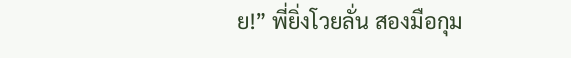ย!” พี่ยิ่งโวยลั่น สองมือกุม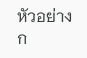หัวอย่างก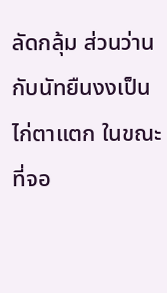ลัดกลุ้ม ส่วนว่านกับนัทยืนงงเป็นไก่ตาแตก ในขณะที่จอ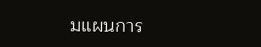มแผนการ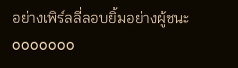อย่างเพิร์ลลี่ลอบยิ้มอย่างผู้ชนะ
ooooooo